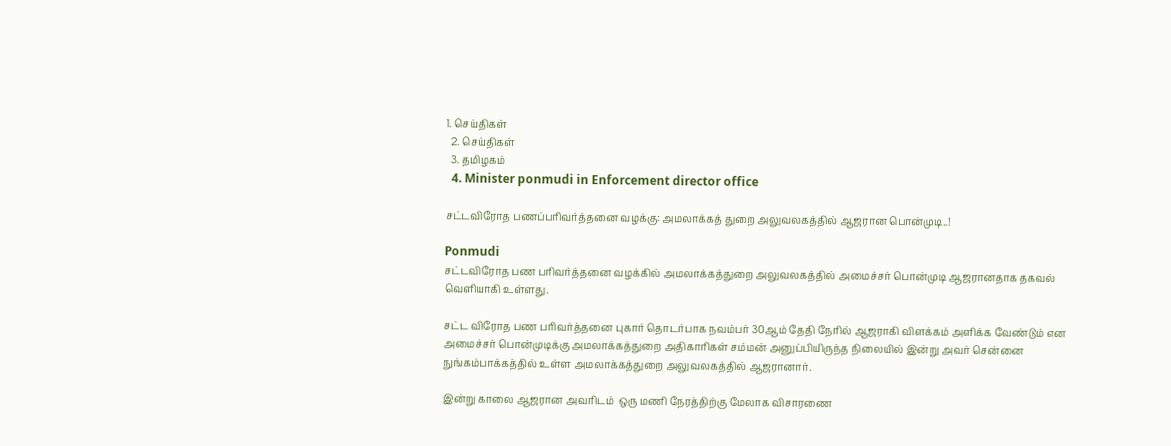1. செய்திகள்
  2. செய்திகள்
  3. த‌மிழக‌ம்
  4. Minister ponmudi in Enforcement director office

சட்டவிரோத பணப்பரிவர்த்தனை வழக்கு: அமலாக்கத் துறை அலுவலகத்தில் ஆஜரான பொன்முடி..!

Ponmudi
சட்டவிரோத பண பரிவர்த்தனை வழக்கில் அமலாக்கத்துறை அலுவலகத்தில் அமைச்சர் பொன்முடி ஆஜரானதாக தகவல் வெளியாகி உள்ளது.

சட்ட விரோத பண பரிவர்த்தனை புகார் தொடர்பாக நவம்பர் 30ஆம் தேதி நேரில் ஆஜராகி விளக்கம் அளிக்க வேண்டும் என அமைச்சர் பொன்முடிக்கு அமலாக்கத்துறை அதிகாரிகள் சம்மன் அனுப்பியிருந்த நிலையில் இன்று அவர் சென்னை நுங்கம்பாக்கத்தில் உள்ள அமலாக்கத்துறை அலுவலகத்தில் ஆஜரானார்.

இன்று காலை ஆஜரான அவரிடம்  ஒரு மணி நேரத்திற்கு மேலாக விசாரணை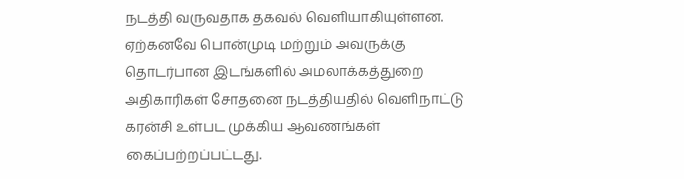நடத்தி வருவதாக தகவல் வெளியாகியுள்ளன.  ஏற்கனவே பொன்முடி மற்றும் அவருக்கு தொடர்பான இடங்களில் அமலாக்கத்துறை அதிகாரிகள் சோதனை நடத்தியதில் வெளிநாட்டு கரன்சி உள்பட முக்கிய ஆவணங்கள் கைப்பற்றப்பட்டது.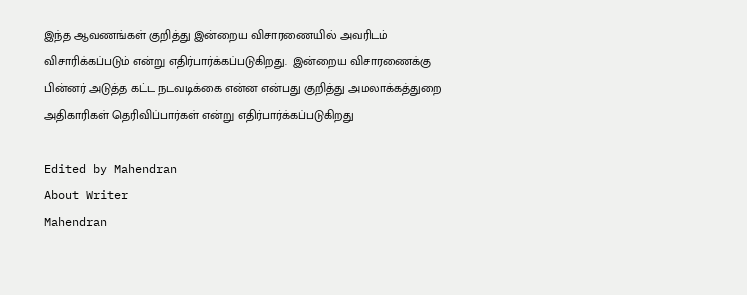இந்த ஆவணங்கள் குறித்து இன்றைய விசாரணையில் அவரிடம் விசாரிக்கப்படும் என்று எதிர்பார்க்கப்படுகிறது.  இன்றைய விசாரணைக்கு பின்னர் அடுத்த கட்ட நடவடிக்கை என்ன என்பது குறித்து அமலாக்கத்துறை அதிகாரிகள் தெரிவிப்பார்கள் என்று எதிர்பார்க்கப்படுகிறது

Edited by Mahendran
About Writer
Mahendran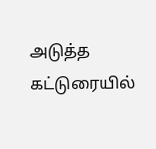அடுத்த கட்டுரையில்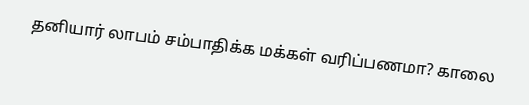தனியார் லாபம் சம்பாதிக்க மக்கள் வரிப்பணமா? காலை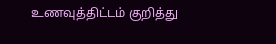உணவுத்திட்டம் குறித்து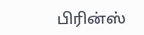பிரின்ஸ்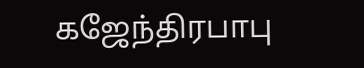கஜேந்திரபாபு